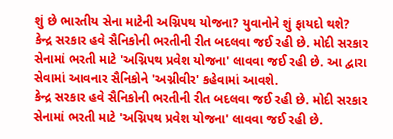શું છે ભારતીય સેના માટેની અગ્નિપથ યોજના? યુવાનોને શું ફાયદો થશે?
કેન્દ્ર સરકાર હવે સૈનિકોની ભરતીની રીત બદલવા જઈ રહી છે. મોદી સરકાર સેનામાં ભરતી માટે 'અગ્નિપથ પ્રવેશ યોજના' લાવવા જઈ રહી છે. આ દ્વારા સેવામાં આવનાર સૈનિકોને 'અગ્નીવીર' કહેવામાં આવશે.
કેન્દ્ર સરકાર હવે સૈનિકોની ભરતીની રીત બદલવા જઈ રહી છે. મોદી સરકાર સેનામાં ભરતી માટે 'અગ્નિપથ પ્રવેશ યોજના' લાવવા જઈ રહી છે.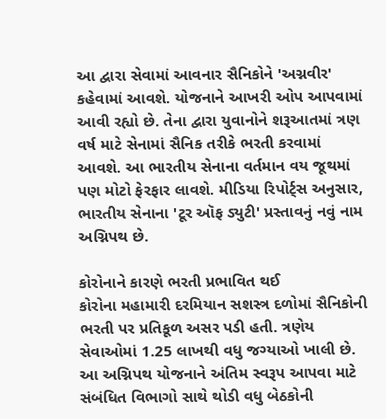આ દ્વારા સેવામાં આવનાર સૈનિકોને 'અગ્નવીર' કહેવામાં આવશે. યોજનાને આખરી ઓપ આપવામાં આવી રહ્યો છે. તેના દ્વારા યુવાનોને શરૂઆતમાં ત્રણ વર્ષ માટે સેનામાં સૈનિક તરીકે ભરતી કરવામાં આવશે. આ ભારતીય સેનાના વર્તમાન વય જૂથમાં પણ મોટો ફેરફાર લાવશે. મીડિયા રિપોર્ટ્સ અનુસાર, ભારતીય સેનાના 'ટૂર ઑફ ડ્યુટી' પ્રસ્તાવનું નવું નામ અગ્નિપથ છે.

કોરોનાને કારણે ભરતી પ્રભાવિત થઈ
કોરોના મહામારી દરમિયાન સશસ્ત્ર દળોમાં સૈનિકોની ભરતી પર પ્રતિકૂળ અસર પડી હતી. ત્રણેય સેવાઓમાં 1.25 લાખથી વધુ જગ્યાઓ ખાલી છે. આ અગ્નિપથ યોજનાને અંતિમ સ્વરૂપ આપવા માટે સંબંધિત વિભાગો સાથે થોડી વધુ બેઠકોની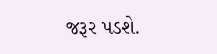જરૂર પડશે.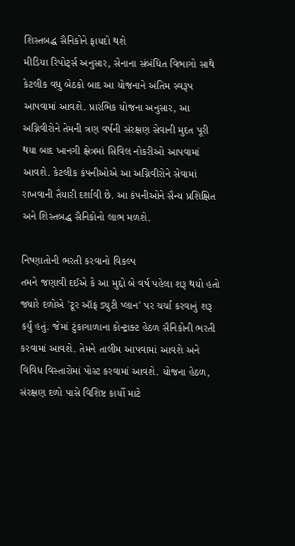શિસ્તબદ્ધ સૈનિકોને ફાયદો થશે
મીડિયા રિપોર્ટ્સ અનુસાર, સેનાના સંબંધિત વિભાગો સાથે કેટલીક વધુ બેઠકો બાદ આ યોજનાને અંતિમ સ્વરૂપ આપવામાં આવશે. પ્રારંભિક યોજના અનુસાર, આ અગ્નિવીરોને તેમની ત્રણ વર્ષની સંરક્ષણ સેવાની મુદત પૂરી થયા બાદ ખાનગી ક્ષેત્રમાં સિવિલ નોકરીઓ આપવામાં આવશે. કેટલીક કંપનીઓએ આ અગ્નિવીરોને સેવામાં રાખવાની તૈયારી દર્શાવી છે. આ કંપનીઓને સૈન્ય પ્રશિક્ષિત અને શિસ્તબદ્ધ સૈનિકોનો લાભ મળશે.

નિષ્ણાતોની ભરતી કરવાનો વિકલ્પ
તમને જણાવી દઈએ કે આ મુદ્દો બે વર્ષ પહેલા શરૂ થયો હતો જ્યારે દળોએ 'ટૂર ઑફ ડ્યુટી પ્લાન' પર ચર્ચા કરવાનું શરૂ કર્યું હતું. જેમાં ટુંકાગાળાના કોન્ટ્રાક્ટ હેઠળ સૈનિકોની ભરતી કરવામાં આવશે. તેમને તાલીમ આપવામાં આવશે અને વિવિધ વિસ્તારોમાં પોસ્ટ કરવામાં આવશે. યોજના હેઠળ, સંરક્ષણ દળો પાસે વિશિષ્ટ કાર્યો માટે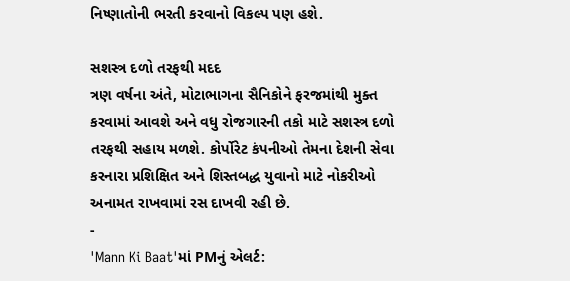નિષ્ણાતોની ભરતી કરવાનો વિકલ્પ પણ હશે.

સશસ્ત્ર દળો તરફથી મદદ
ત્રણ વર્ષના અંતે, મોટાભાગના સૈનિકોને ફરજમાંથી મુક્ત કરવામાં આવશે અને વધુ રોજગારની તકો માટે સશસ્ત્ર દળો તરફથી સહાય મળશે. કોર્પોરેટ કંપનીઓ તેમના દેશની સેવા કરનારા પ્રશિક્ષિત અને શિસ્તબદ્ધ યુવાનો માટે નોકરીઓ અનામત રાખવામાં રસ દાખવી રહી છે.
-
'Mann Ki Baat'માં PMનું એલર્ટ: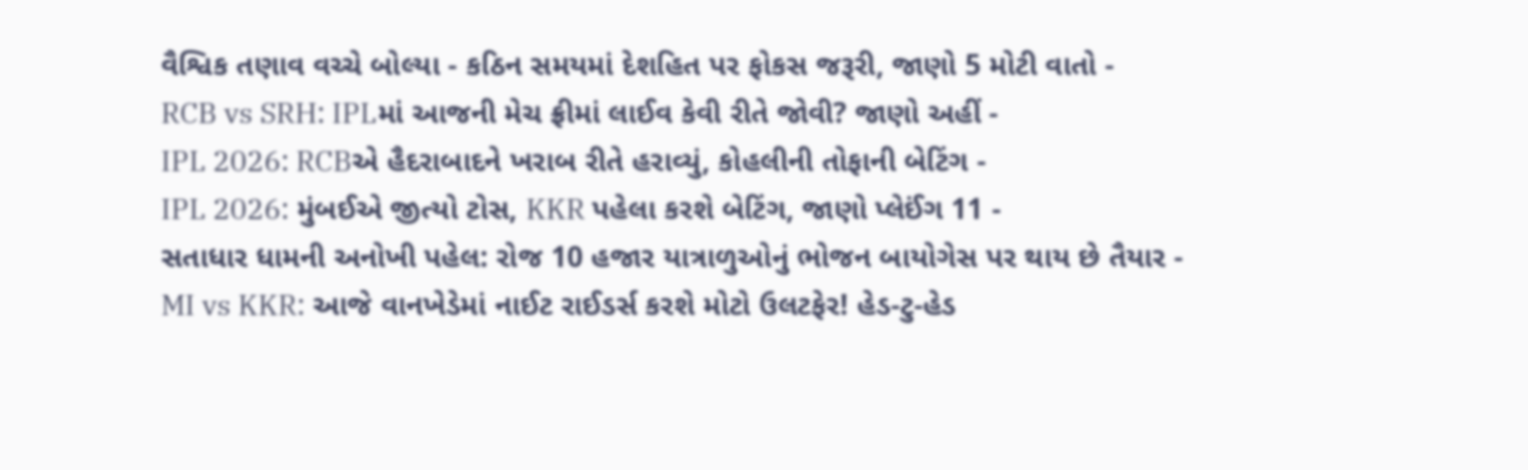વૈશ્વિક તણાવ વચ્ચે બોલ્યા - કઠિન સમયમાં દેશહિત પર ફોકસ જરૂરી, જાણો 5 મોટી વાતો -
RCB vs SRH: IPLમાં આજની મેચ ફ્રીમાં લાઈવ કેવી રીતે જોવી? જાણો અહીં -
IPL 2026: RCBએ હૈદરાબાદને ખરાબ રીતે હરાવ્યું, કોહલીની તોફાની બેટિંગ -
IPL 2026: મુંબઈએ જીત્યો ટોસ, KKR પહેલા કરશે બેટિંગ, જાણો પ્લેઈંગ 11 -
સતાધાર ધામની અનોખી પહેલ: રોજ 10 હજાર યાત્રાળુઓનું ભોજન બાયોગેસ પર થાય છે તૈયાર -
MI vs KKR: આજે વાનખેડેમાં નાઈટ રાઈડર્સ કરશે મોટો ઉલટફેર! હેડ-ટુ-હેડ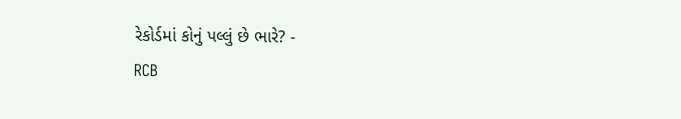રેકોર્ડમાં કોનું પલ્લું છે ભારે? -
RCB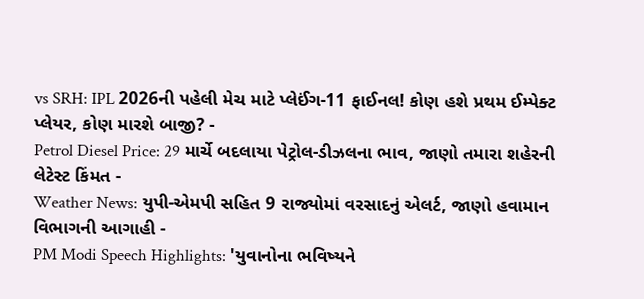vs SRH: IPL 2026ની પહેલી મેચ માટે પ્લેઈંગ-11 ફાઈનલ! કોણ હશે પ્રથમ ઈમ્પેક્ટ પ્લેયર, કોણ મારશે બાજી? -
Petrol Diesel Price: 29 માર્ચે બદલાયા પેટ્રોલ-ડીઝલના ભાવ, જાણો તમારા શહેરની લેટેસ્ટ કિંમત -
Weather News: યુપી-એમપી સહિત 9 રાજ્યોમાં વરસાદનું એલર્ટ, જાણો હવામાન વિભાગની આગાહી -
PM Modi Speech Highlights: 'યુવાનોના ભવિષ્યને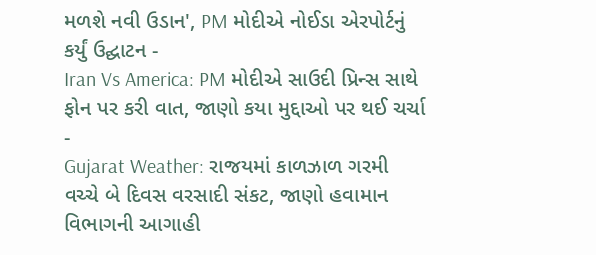મળશે નવી ઉડાન', PM મોદીએ નોઈડા એરપોર્ટનું કર્યું ઉદ્ઘાટન -
Iran Vs America: PM મોદીએ સાઉદી પ્રિન્સ સાથે ફોન પર કરી વાત, જાણો કયા મુદ્દાઓ પર થઈ ચર્ચા -
Gujarat Weather: રાજયમાં કાળઝાળ ગરમી વચ્ચે બે દિવસ વરસાદી સંકટ, જાણો હવામાન વિભાગની આગાહી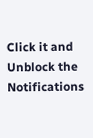Click it and Unblock the Notifications